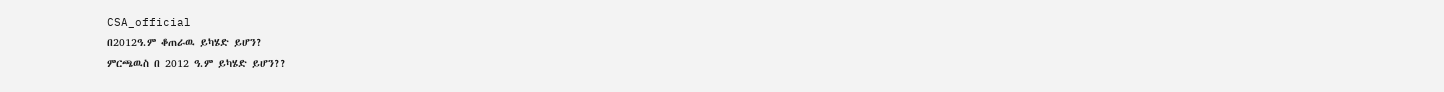CSA_official
በ2012ዓ.ም ቆጠራዉ ይካሄድ ይሆን?
ምርጫዉስ በ 2012 ዓ.ም ይካሄድ ይሆን??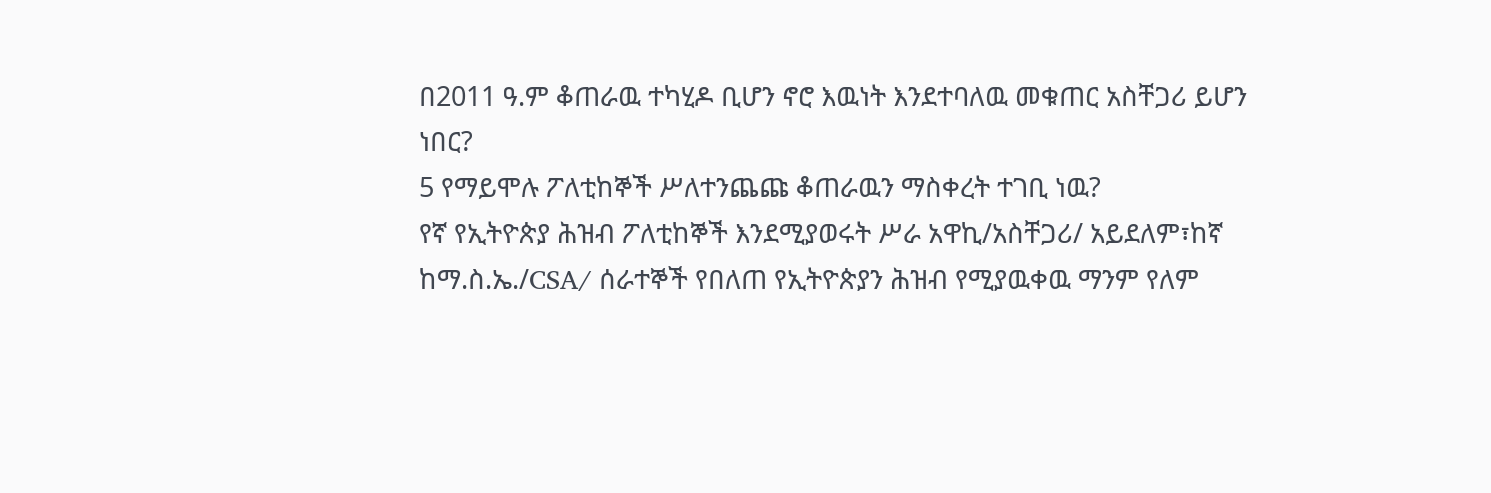በ2011 ዓ.ም ቆጠራዉ ተካሂዶ ቢሆን ኖሮ እዉነት እንደተባለዉ መቁጠር አስቸጋሪ ይሆን ነበር?
5 የማይሞሉ ፖለቲከኞች ሥለተንጨጩ ቆጠራዉን ማስቀረት ተገቢ ነዉ?
የኛ የኢትዮጵያ ሕዝብ ፖለቲከኞች እንደሚያወሩት ሥራ አዋኪ/አስቸጋሪ/ አይደለም፣ከኛ ከማ.ስ.ኤ./CSA/ ሰራተኞች የበለጠ የኢትዮጵያን ሕዝብ የሚያዉቀዉ ማንም የለም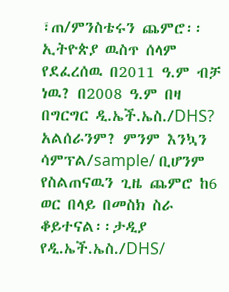፣ጠ/ምንስቴሩን ጨምሮ፡፡ኢትዮጵያ ዉስጥ ሰላም የደፈረሰዉ በ2011 ዓ.ም ብቻ ነዉ? በ2008 ዓ.ም በዛ በግርግር ዲ.ኤች.ኤስ./DHS? አልሰራንም? ምንም እንኳን ሳምፕል/sample/ ቢሆንም የስልጠናዉን ጊዜ ጨምሮ ከ6 ወር በላይ በመስክ ስራ ቆይተናል፡፡ታዲያ የዲ.ኤች.ኤስ./DHS/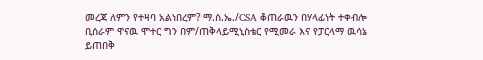መረጃ ለምን የተዛባ አልነበረም? ማ.ስ.ኤ./CSA ቆጠራዉን በሃላፊነት ተቀብሎ ቢሰራም ዋናዉ ሞተር ግን በም/ጠቅላይሚኒስቴር የሚመራ እና የፓርላማ ዉሳኔ ይጠበቅ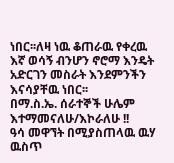ነበር፡፡ለዛ ነዉ ቆጠራዉ የቀረዉ እኛ ወሳኝ ብንሆን ኖሮማ እንዴት አድርገን መስራት እንደምንችን እናሳያቸዉ ነበር፡፡
በማ.ስ.ኤ. ሰራተኞች ሁሌም እተማመናለሁ/እኮራለሁ !!
ዓሳ መዋኘት በሚያስጠላዉ ዉሃ ዉስጥ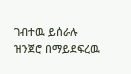ገብተዉ ይሰራሉ
ዝንጀሮ በማይደፍረዉ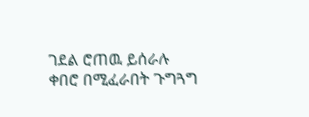ገደል ሮጠዉ ይሰራሉ
ቀበሮ በሚፈራበት ጉግጓግ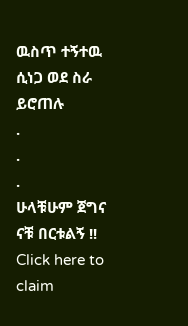ዉስጥ ተኝተዉ ሲነጋ ወደ ስራ ይሮጠሉ
.
.
.
ሁላቹሁም ጀግና ናቹ በርቱልኝ !!
Click here to claim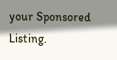your Sponsored Listing.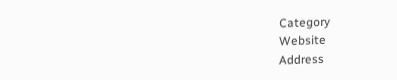Category
Website
Address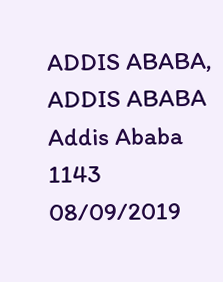ADDIS ABABA, ADDIS ABABA
Addis Ababa
1143
08/09/2019